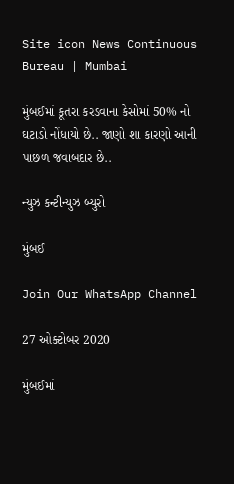Site icon News Continuous Bureau | Mumbai

મુંબઈમાં કૂતરા કરડવાના કેસોમાં 50% નો ઘટાડો નોંધાયો છે.. જાણો શા કારણો આની પાછળ જવાબદાર છે..

ન્યુઝ કન્ટીન્યુઝ બ્યુરો

મુંબઈ

Join Our WhatsApp Channel

27 ઓક્ટોબર 2020

મુંબઈમાં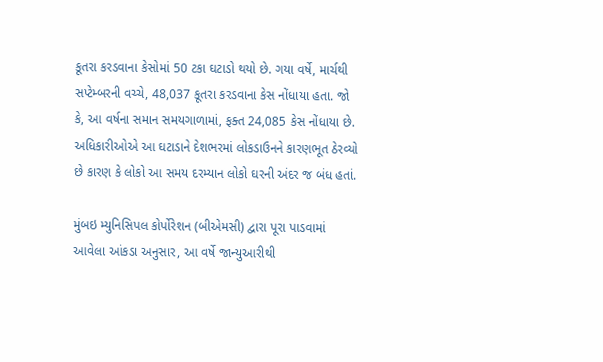કૂતરા કરડવાના કેસોમાં 50 ટકા ઘટાડો થયો છે. ગયા વર્ષે, માર્ચથી સપ્ટેમ્બરની વચ્ચે, 48,037 કૂતરા કરડવાના કેસ નોંધાયા હતા. જો કે, આ વર્ષના સમાન સમયગાળામાં, ફક્ત 24,085 કેસ નોંધાયા છે. અધિકારીઓએ આ ઘટાડાને દેશભરમાં લોકડાઉનને કારણભૂત ઠેરવ્યો છે કારણ કે લોકો આ સમય દરમ્યાન લોકો ઘરની અંદર જ બંધ હતાં.

મુંબઇ મ્યુનિસિપલ કોર્પોરેશન (બીએમસી) દ્વારા પૂરા પાડવામાં આવેલા આંકડા અનુસાર, આ વર્ષે જાન્યુઆરીથી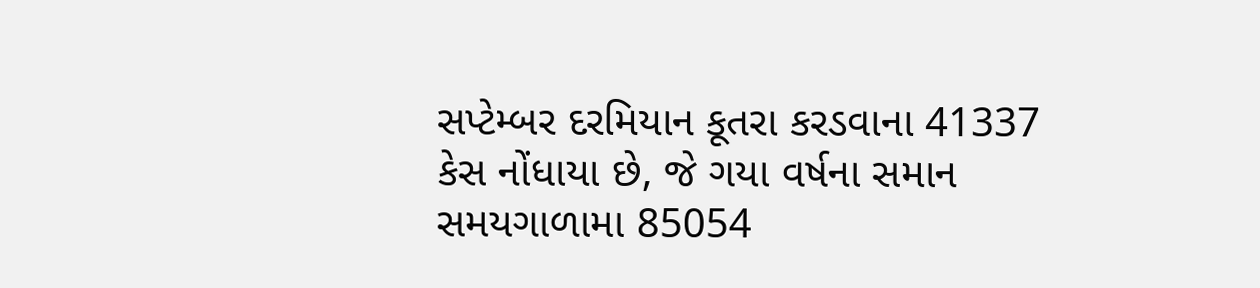સપ્ટેમ્બર દરમિયાન કૂતરા કરડવાના 41337 કેસ નોંધાયા છે, જે ગયા વર્ષના સમાન સમયગાળામા 85054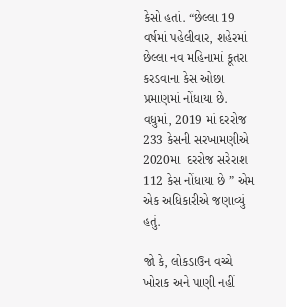કેસો હતાં. “છેલ્લા 19 વર્ષમાં પહેલીવાર, શહેરમાં છેલ્લા નવ મહિનામાં કૂતરા કરડવાના કેસ ઓછા પ્રમાણમાં નોંધાયા છે. વધુમાં, 2019 માં દરરોજ 233 કેસની સરખામણીએ 2020મા  દરરોજ સરેરાશ 112 કેસ નોંધાયા છે ” એમ એક અધિકારીએ જણાવ્યું હતું.

જો કે, લોકડાઉન વચ્ચે ખોરાક અને પાણી નહીં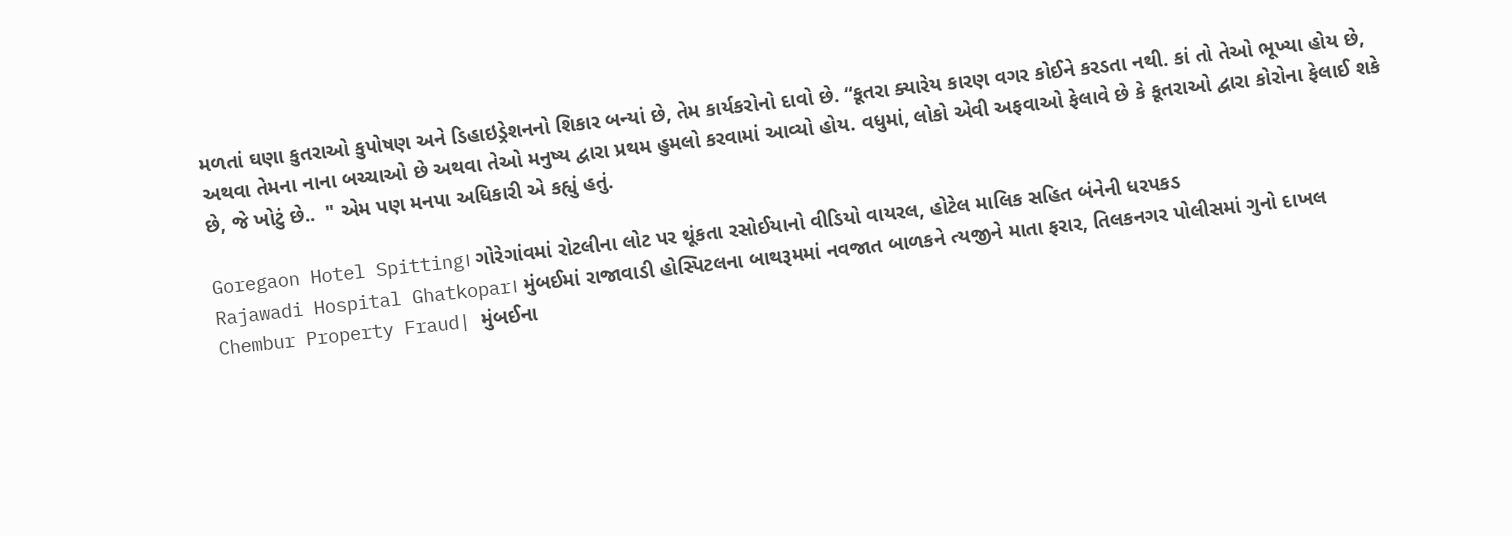મળતાં ઘણા કુતરાઓ કુપોષણ અને ડિહાઇડ્રેશનનો શિકાર બન્યાં છે, તેમ કાર્યકરોનો દાવો છે. “કૂતરા ક્યારેય કારણ વગર કોઈને કરડતા નથી. કાં તો તેઓ ભૂખ્યા હોય છે, અથવા તેમના નાના બચ્ચાઓ છે અથવા તેઓ મનુષ્ય દ્વારા પ્રથમ હુમલો કરવામાં આવ્યો હોય. વધુમાં, લોકો એવી અફવાઓ ફેલાવે છે કે કૂતરાઓ દ્વારા કોરોના ફેલાઈ શકે છે, જે ખોટું છે..  " એમ પણ મનપા અધિકારી એ કહ્યું હતું.

Goregaon Hotel Spitting। ગોરેગાંવમાં રોટલીના લોટ પર થૂંકતા રસોઈયાનો વીડિયો વાયરલ, હોટેલ માલિક સહિત બંનેની ધરપકડ
Rajawadi Hospital Ghatkopar। મુંબઈમાં રાજાવાડી હોસ્પિટલના બાથરૂમમાં નવજાત બાળકને ત્યજીને માતા ફરાર, તિલકનગર પોલીસમાં ગુનો દાખલ
Chembur Property Fraud| મુંબઈના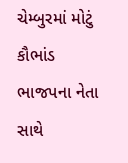ચેમ્બુરમાં મોટું કૌભાંડ ભાજપના નેતા સાથે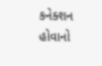કનેક્શન હોવાનો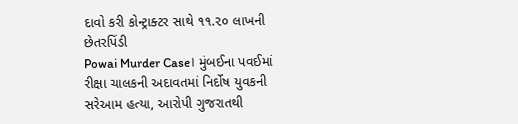દાવો કરી કોન્ટ્રાક્ટર સાથે ૧૧.૨૦ લાખની છેતરપિંડી
Powai Murder Case। મુંબઈના પવઈમાં રીક્ષા ચાલકની અદાવતમાં નિર્દોષ યુવકની સરેઆમ હત્યા, આરોપી ગુજરાતથી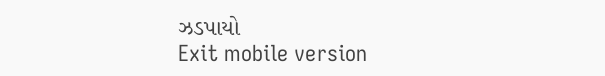ઝડપાયો
Exit mobile version